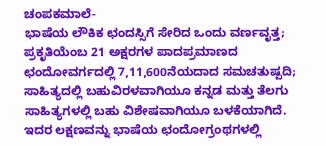ಚಂಪಕಮಾಲೆ-
ಭಾಷೆಯ ಲೌಕಿಕ ಛಂದಸ್ಸಿಗೆ ಸೇರಿದ ಒಂದು ವರ್ಣವೃತ್ತ; ಪ್ರಕೃತಿಯೆಂಬ 21 ಅಕ್ಷರಗಳ ಪಾದಪ್ರಮಾಣದ ಛಂದೋವರ್ಗದಲ್ಲಿ 7,11,600ನೆಯದಾದ ಸಮಚತುಷ್ಪದಿ; ಸಾಹಿತ್ಯದಲ್ಲಿ ಬಹುವಿರಳವಾಗಿಯೂ ಕನ್ನಡ ಮತ್ತು ತೆಲಗು ಸಾಹಿತ್ಯಗಳಲ್ಲಿ ಬಹು ವಿಶೇಷವಾಗಿಯೂ ಬಳಕೆಯಾಗಿದೆ. ಇದರ ಲಕ್ಷಣವನ್ನು ಭಾಷೆಯ ಛಂದೋಗ್ರಂಥಗಳಲ್ಲಿ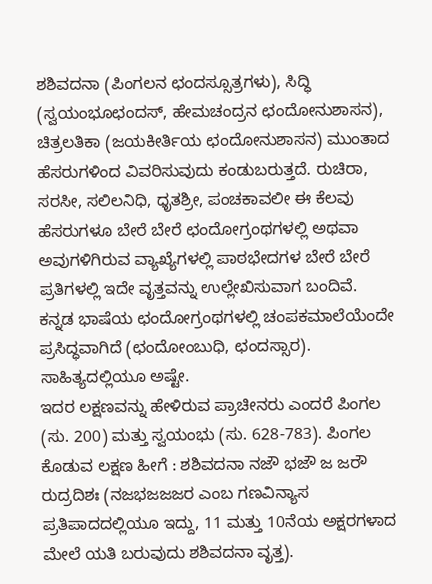ಶಶಿವದನಾ (ಪಿಂಗಲನ ಛಂದಸ್ಸೂತ್ರಗಳು), ಸಿದ್ಧಿ (ಸ್ವಯಂಭೂಛಂದಸ್, ಹೇಮಚಂದ್ರನ ಛಂದೋನುಶಾಸನ), ಚಿತ್ರಲತಿಕಾ (ಜಯಕೀರ್ತಿಯ ಛಂದೋನುಶಾಸನ) ಮುಂತಾದ ಹೆಸರುಗಳಿಂದ ವಿವರಿಸುವುದು ಕಂಡುಬರುತ್ತದೆ. ರುಚಿರಾ, ಸರಸೀ, ಸಲಿಲನಿಧಿ, ಧೃತಶ್ರೀ, ಪಂಚಕಾವಲೀ ಈ ಕೆಲವು ಹೆಸರುಗಳೂ ಬೇರೆ ಬೇರೆ ಛಂದೋಗ್ರಂಥಗಳಲ್ಲಿ ಅಥವಾ ಅವುಗಳಿಗಿರುವ ವ್ಯಾಖ್ಯೆಗಳಲ್ಲಿ ಪಾಠಭೇದಗಳ ಬೇರೆ ಬೇರೆ ಪ್ರತಿಗಳಲ್ಲಿ ಇದೇ ವೃತ್ತವನ್ನು ಉಲ್ಲೇಖಿಸುವಾಗ ಬಂದಿವೆ. ಕನ್ನಡ ಭಾಷೆಯ ಛಂದೋಗ್ರಂಥಗಳಲ್ಲಿ ಚಂಪಕಮಾಲೆಯೆಂದೇ ಪ್ರಸಿದ್ಧವಾಗಿದೆ (ಛಂದೋಂಬುಧಿ, ಛಂದಸ್ಸಾರ). ಸಾಹಿತ್ಯದಲ್ಲಿಯೂ ಅಷ್ಟೇ.
ಇದರ ಲಕ್ಷಣವನ್ನು ಹೇಳಿರುವ ಪ್ರಾಚೀನರು ಎಂದರೆ ಪಿಂಗಲ (ಸು. 200) ಮತ್ತು ಸ್ವಯಂಭು (ಸು. 628-783). ಪಿಂಗಲ ಕೊಡುವ ಲಕ್ಷಣ ಹೀಗೆ : ಶಶಿವದನಾ ನಜೌ ಭಜೌ ಜ ಜರೌ ರುದ್ರದಿಶಃ (ನಜಭಜಜಜರ ಎಂಬ ಗಣವಿನ್ಯಾಸ ಪ್ರತಿಪಾದದಲ್ಲಿಯೂ ಇದ್ದು, 11 ಮತ್ತು 10ನೆಯ ಅಕ್ಷರಗಳಾದ ಮೇಲೆ ಯತಿ ಬರುವುದು ಶಶಿವದನಾ ವೃತ್ತ).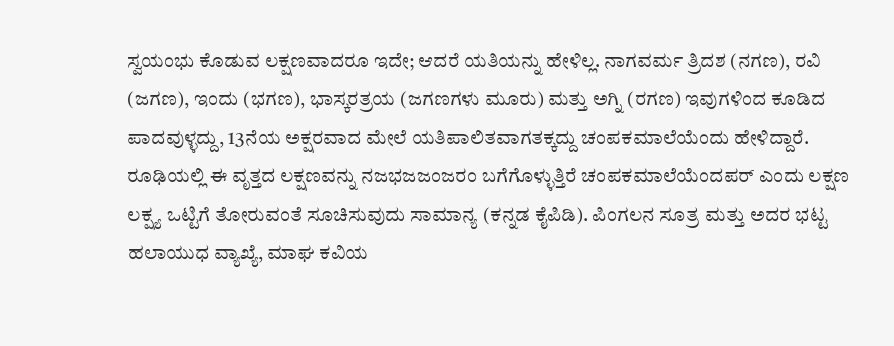ಸ್ವಯಂಭು ಕೊಡುವ ಲಕ್ಷಣವಾದರೂ ಇದೇ; ಆದರೆ ಯತಿಯನ್ನು ಹೇಳಿಲ್ಲ. ನಾಗವರ್ಮ ತ್ರಿದಶ (ನಗಣ), ರವಿ (ಜಗಣ), ಇಂದು (ಭಗಣ), ಭಾಸ್ಕರತ್ರಯ (ಜಗಣಗಳು ಮೂರು) ಮತ್ತು ಅಗ್ನಿ (ರಗಣ) ಇವುಗಳಿಂದ ಕೂಡಿದ ಪಾದವುಳ್ಳದ್ದು, 13ನೆಯ ಅಕ್ಷರವಾದ ಮೇಲೆ ಯತಿಪಾಲಿತವಾಗತಕ್ಕದ್ದು ಚಂಪಕಮಾಲೆಯೆಂದು ಹೇಳಿದ್ದಾರೆ. ರೂಢಿಯಲ್ಲಿ ಈ ವೃತ್ತದ ಲಕ್ಷಣವನ್ನು ನಜಭಜಜಂಜರಂ ಬಗೆಗೊಳ್ಳುತ್ತಿರೆ ಚಂಪಕಮಾಲೆಯೆಂದಪರ್ ಎಂದು ಲಕ್ಷಣ ಲಕ್ಷ್ಯ ಒಟ್ಟಿಗೆ ತೋರುವಂತೆ ಸೂಚಿಸುವುದು ಸಾಮಾನ್ಯ (ಕನ್ನಡ ಕೈಪಿಡಿ). ಪಿಂಗಲನ ಸೂತ್ರ ಮತ್ತು ಅದರ ಭಟ್ಟ ಹಲಾಯುಧ ವ್ಯಾಖ್ಯೆ, ಮಾಘ ಕವಿಯ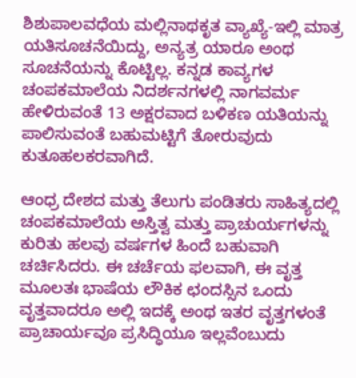ಶಿಶುಪಾಲವಧೆಯ ಮಲ್ಲಿನಾಥಕೃತ ವ್ಯಾಖ್ಯೆ-ಇಲ್ಲಿ ಮಾತ್ರ ಯತಿಸೂಚನೆಯಿದ್ದು, ಅನ್ಯತ್ರ ಯಾರೂ ಅಂಥ ಸೂಚನೆಯನ್ನು ಕೊಟ್ಟಿಲ್ಲ. ಕನ್ನಡ ಕಾವ್ಯಗಳ ಚಂಪಕಮಾಲೆಯ ನಿದರ್ಶನಗಳಲ್ಲಿ ನಾಗವರ್ಮ ಹೇಳಿರುವಂತೆ 13 ಅಕ್ಷರವಾದ ಬಳಿಕಣ ಯತಿಯನ್ನು ಪಾಲಿಸುವಂತೆ ಬಹುಮಟ್ಟಿಗೆ ತೋರುವುದು ಕುತೂಹಲಕರವಾಗಿದೆ.

ಆಂಧ್ರ ದೇಶದ ಮತ್ತು ತೆಲುಗು ಪಂಡಿತರು ಸಾಹಿತ್ಯದಲ್ಲಿ ಚಂಪಕಮಾಲೆಯ ಅಸ್ತಿತ್ವ ಮತ್ತು ಪ್ರಾಚುರ್ಯಗಳನ್ನು ಕುರಿತು ಹಲವು ವರ್ಷಗಳ ಹಿಂದೆ ಬಹುವಾಗಿ ಚರ್ಚಿಸಿದರು. ಈ ಚರ್ಚೆಯ ಫಲವಾಗಿ, ಈ ವೃತ್ತ ಮೂಲತಃ ಭಾಷೆಯ ಲೌಕಿಕ ಛಂದಸ್ಸಿನ ಒಂದು ವೃತ್ತವಾದರೂ ಅಲ್ಲಿ ಇದಕ್ಕೆ ಅಂಥ ಇತರ ವೃತ್ತಗಳಂತೆ ಪ್ರಾಚಾರ್ಯವೂ ಪ್ರಸಿದ್ಧಿಯೂ ಇಲ್ಲವೆಂಬುದು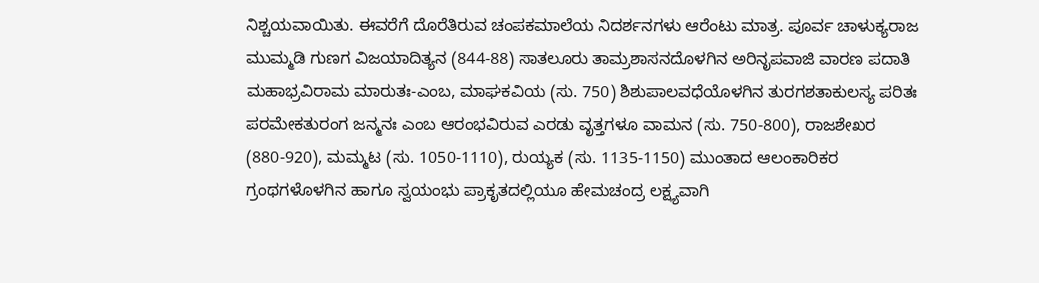ನಿಶ್ಚಯವಾಯಿತು. ಈವರೆಗೆ ದೊರೆತಿರುವ ಚಂಪಕಮಾಲೆಯ ನಿದರ್ಶನಗಳು ಆರೆಂಟು ಮಾತ್ರ. ಪೂರ್ವ ಚಾಳುಕ್ಯರಾಜ ಮುಮ್ಮಡಿ ಗುಣಗ ವಿಜಯಾದಿತ್ಯನ (844-88) ಸಾತಲೂರು ತಾಮ್ರಶಾಸನದೊಳಗಿನ ಅರಿನೃಪವಾಜಿ ವಾರಣ ಪದಾತಿ ಮಹಾಭ್ರವಿರಾಮ ಮಾರುತಃ-ಎಂಬ, ಮಾಘಕವಿಯ (ಸು. 750) ಶಿಶುಪಾಲವಧೆಯೊಳಗಿನ ತುರಗಶತಾಕುಲಸ್ಯ ಪರಿತಃ ಪರಮೇಕತುರಂಗ ಜನ್ಮನಃ ಎಂಬ ಆರಂಭವಿರುವ ಎರಡು ವೃತ್ತಗಳೂ ವಾಮನ (ಸು. 750-800), ರಾಜಶೇಖರ (880-920), ಮಮ್ಮಟ (ಸು. 1050-1110), ರುಯ್ಯಕ (ಸು. 1135-1150) ಮುಂತಾದ ಆಲಂಕಾರಿಕರ ಗ್ರಂಥಗಳೊಳಗಿನ ಹಾಗೂ ಸ್ವಯಂಭು ಪ್ರಾಕೃತದಲ್ಲಿಯೂ ಹೇಮಚಂದ್ರ ಲಕ್ಷ್ಯವಾಗಿ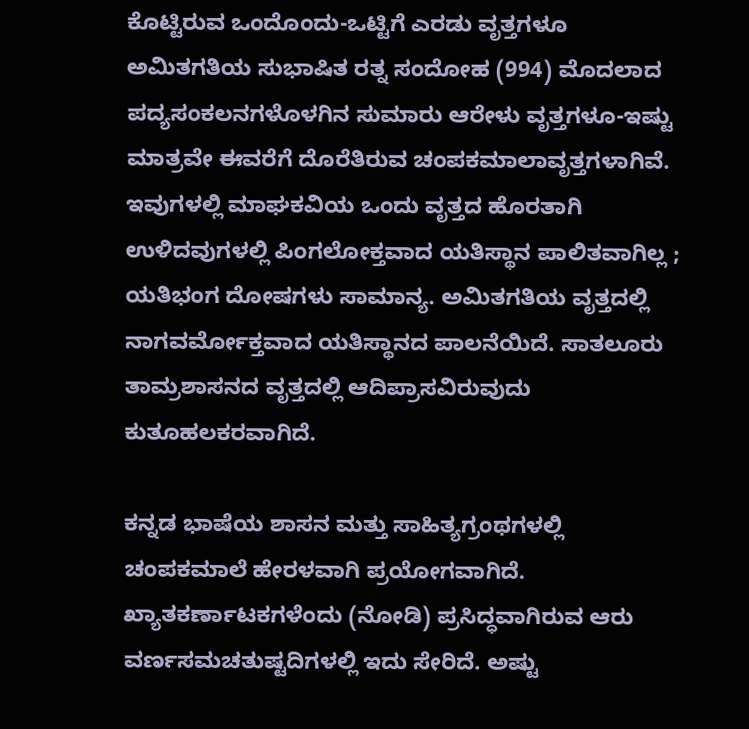ಕೊಟ್ಟಿರುವ ಒಂದೊಂದು-ಒಟ್ಟಿಗೆ ಎರಡು ವೃತ್ತಗಳೂ ಅಮಿತಗತಿಯ ಸುಭಾಷಿತ ರತ್ನ ಸಂದೋಹ (994) ಮೊದಲಾದ ಪದ್ಯಸಂಕಲನಗಳೊಳಗಿನ ಸುಮಾರು ಆರೇಳು ವೃತ್ತಗಳೂ-ಇಷ್ಟು ಮಾತ್ರವೇ ಈವರೆಗೆ ದೊರೆತಿರುವ ಚಂಪಕಮಾಲಾವೃತ್ತಗಳಾಗಿವೆ. ಇವುಗಳಲ್ಲಿ ಮಾಘಕವಿಯ ಒಂದು ವೃತ್ತದ ಹೊರತಾಗಿ ಉಳಿದವುಗಳಲ್ಲಿ ಪಿಂಗಲೋಕ್ತವಾದ ಯತಿಸ್ಥಾನ ಪಾಲಿತವಾಗಿಲ್ಲ ; ಯತಿಭಂಗ ದೋಷಗಳು ಸಾಮಾನ್ಯ. ಅಮಿತಗತಿಯ ವೃತ್ತದಲ್ಲಿ ನಾಗವರ್ಮೋಕ್ತವಾದ ಯತಿಸ್ಥಾನದ ಪಾಲನೆಯಿದೆ. ಸಾತಲೂರು ತಾಮ್ರಶಾಸನದ ವೃತ್ತದಲ್ಲಿ ಆದಿಪ್ರಾಸವಿರುವುದು ಕುತೂಹಲಕರವಾಗಿದೆ.

ಕನ್ನಡ ಭಾಷೆಯ ಶಾಸನ ಮತ್ತು ಸಾಹಿತ್ಯಗ್ರಂಥಗಳಲ್ಲಿ ಚಂಪಕಮಾಲೆ ಹೇರಳವಾಗಿ ಪ್ರಯೋಗವಾಗಿದೆ. ಖ್ಯಾತಕರ್ಣಾಟಕಗಳೆಂದು (ನೋಡಿ) ಪ್ರಸಿದ್ಧವಾಗಿರುವ ಆರು ವರ್ಣಸಮಚತುಷ್ಟದಿಗಳಲ್ಲಿ ಇದು ಸೇರಿದೆ. ಅಷ್ಟು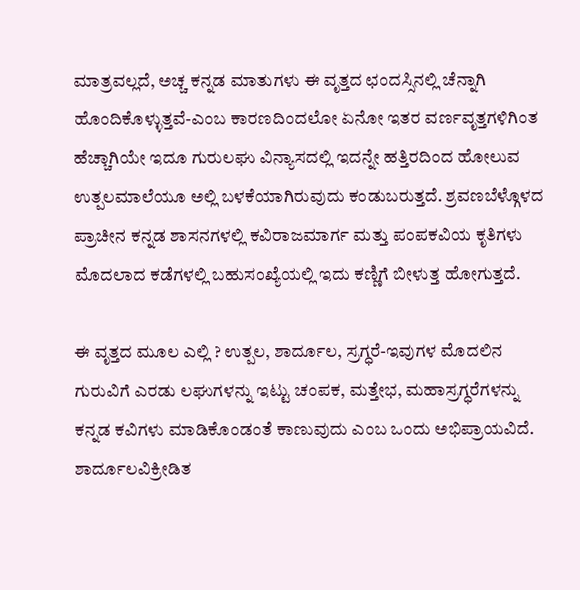ಮಾತ್ರವಲ್ಲದೆ, ಅಚ್ಚ ಕನ್ನಡ ಮಾತುಗಳು ಈ ವೃತ್ತದ ಛಂದಸ್ಸಿನಲ್ಲಿ ಚೆನ್ನಾಗಿ ಹೊಂದಿಕೊಳ್ಳುತ್ತವೆ-ಎಂಬ ಕಾರಣದಿಂದಲೋ ಏನೋ ಇತರ ವರ್ಣವೃತ್ತಗಳಿಗಿಂತ ಹೆಚ್ಚಾಗಿಯೇ ಇದೂ ಗುರುಲಘು ವಿನ್ಯಾಸದಲ್ಲಿ ಇದನ್ನೇ ಹತ್ತಿರದಿಂದ ಹೋಲುವ ಉತ್ಪಲಮಾಲೆಯೂ ಅಲ್ಲಿ ಬಳಕೆಯಾಗಿರುವುದು ಕಂಡುಬರುತ್ತದೆ. ಶ್ರವಣಬೆಳ್ಗೊಳದ ಪ್ರಾಚೀನ ಕನ್ನಡ ಶಾಸನಗಳಲ್ಲಿ ಕವಿರಾಜಮಾರ್ಗ ಮತ್ತು ಪಂಪಕವಿಯ ಕೃತಿಗಳು ಮೊದಲಾದ ಕಡೆಗಳಲ್ಲಿ ಬಹುಸಂಖ್ಯೆಯಲ್ಲಿ ಇದು ಕಣ್ಣಿಗೆ ಬೀಳುತ್ತ ಹೋಗುತ್ತದೆ.

ಈ ವೃತ್ತದ ಮೂಲ ಎಲ್ಲಿ ? ಉತ್ಪಲ, ಶಾರ್ದೂಲ, ಸ್ರಗ್ಧರೆ-ಇವುಗಳ ಮೊದಲಿನ ಗುರುವಿಗೆ ಎರಡು ಲಘುಗಳನ್ನು ಇಟ್ಟು ಚಂಪಕ, ಮತ್ತೇಭ, ಮಹಾಸ್ರಗ್ಧರೆಗಳನ್ನು ಕನ್ನಡ ಕವಿಗಳು ಮಾಡಿಕೊಂಡಂತೆ ಕಾಣುವುದು ಎಂಬ ಒಂದು ಅಭಿಪ್ರಾಯವಿದೆ. ಶಾರ್ದೂಲವಿಕ್ರೀಡಿತ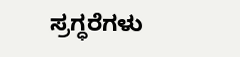ಸ್ರಗ್ಧರೆಗಳು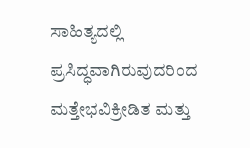ಸಾಹಿತ್ಯದಲ್ಲಿ ಪ್ರಸಿದ್ಧವಾಗಿರುವುದರಿಂದ ಮತ್ತೇಭವಿಕ್ರೀಡಿತ ಮತ್ತು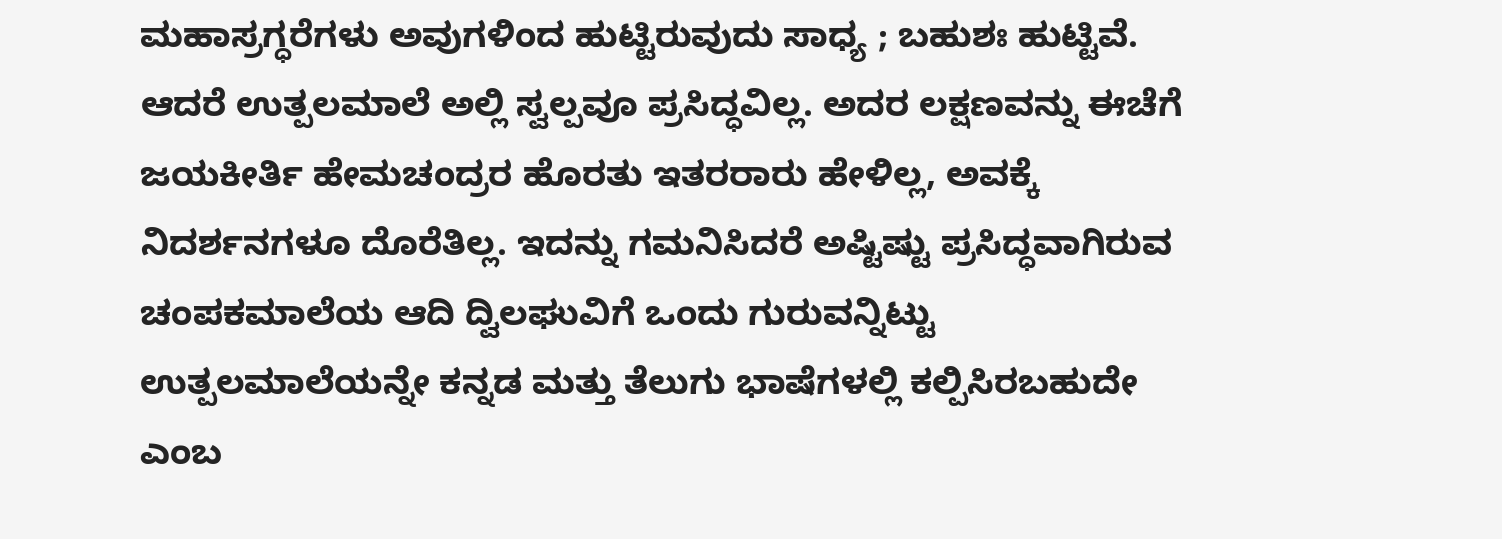ಮಹಾಸ್ರಗ್ಧರೆಗಳು ಅವುಗಳಿಂದ ಹುಟ್ಟಿರುವುದು ಸಾಧ್ಯ ; ಬಹುಶಃ ಹುಟ್ಟಿವೆ. ಆದರೆ ಉತ್ಪಲಮಾಲೆ ಅಲ್ಲಿ ಸ್ವಲ್ಪವೂ ಪ್ರಸಿದ್ಧವಿಲ್ಲ. ಅದರ ಲಕ್ಷಣವನ್ನು ಈಚೆಗೆ ಜಯಕೀರ್ತಿ ಹೇಮಚಂದ್ರರ ಹೊರತು ಇತರರಾರು ಹೇಳಿಲ್ಲ, ಅವಕ್ಕೆ ನಿದರ್ಶನಗಳೂ ದೊರೆತಿಲ್ಲ. ಇದನ್ನು ಗಮನಿಸಿದರೆ ಅಷ್ಟಿಷ್ಟು ಪ್ರಸಿದ್ಧವಾಗಿರುವ ಚಂಪಕಮಾಲೆಯ ಆದಿ ದ್ವಿಲಘುವಿಗೆ ಒಂದು ಗುರುವನ್ನಿಟ್ಟು ಉತ್ಪಲಮಾಲೆಯನ್ನೇ ಕನ್ನಡ ಮತ್ತು ತೆಲುಗು ಭಾಷೆಗಳಲ್ಲಿ ಕಲ್ಪಿಸಿರಬಹುದೇ ಎಂಬ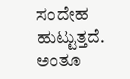ಸಂದೇಹ ಹುಟ್ಟುತ್ತದೆ. ಅಂತೂ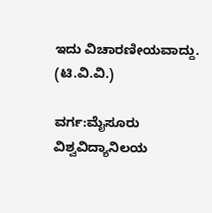ಇದು ವಿಚಾರಣೀಯವಾದ್ದು.
(ಟಿ.ವಿ.ವಿ.)

ವರ್ಗ:ಮೈಸೂರು ವಿಶ್ವವಿದ್ಯಾನಿಲಯ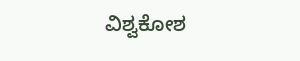ವಿಶ್ವಕೋಶ